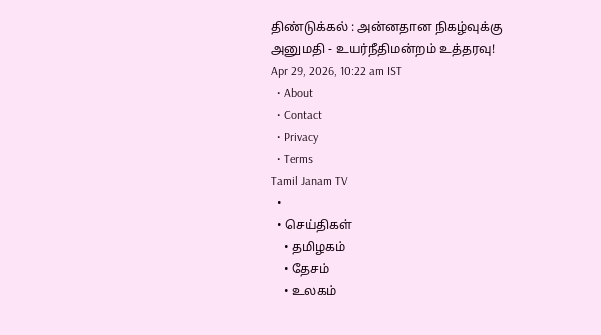திண்டுக்கல் : அன்னதான நிகழ்வுக்கு அனுமதி - உயர்நீதிமன்றம் உத்தரவு!
Apr 29, 2026, 10:22 am IST
  • About
  • Contact
  • Privacy
  • Terms
Tamil Janam TV
  •
  • செய்திகள்
    • தமிழகம்
    • தேசம்
    • உலகம்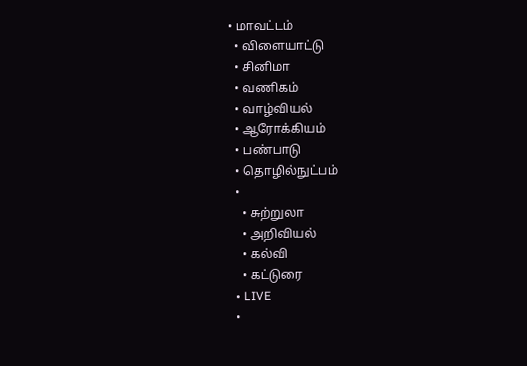• மாவட்டம்
  • விளையாட்டு
  • சினிமா
  • வணிகம்
  • வாழ்வியல்
  • ஆரோக்கியம்
  • பண்பாடு
  • தொழில்நுட்பம்
  •
    • சுற்றுலா
    • அறிவியல்
    • கல்வி
    • கட்டுரை
  • LIVE
  •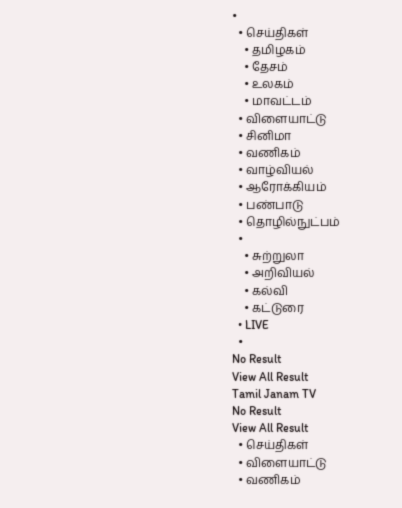•
  • செய்திகள்
    • தமிழகம்
    • தேசம்
    • உலகம்
    • மாவட்டம்
  • விளையாட்டு
  • சினிமா
  • வணிகம்
  • வாழ்வியல்
  • ஆரோக்கியம்
  • பண்பாடு
  • தொழில்நுட்பம்
  •
    • சுற்றுலா
    • அறிவியல்
    • கல்வி
    • கட்டுரை
  • LIVE
  •
No Result
View All Result
Tamil Janam TV
No Result
View All Result
  • செய்திகள்
  • விளையாட்டு
  • வணிகம்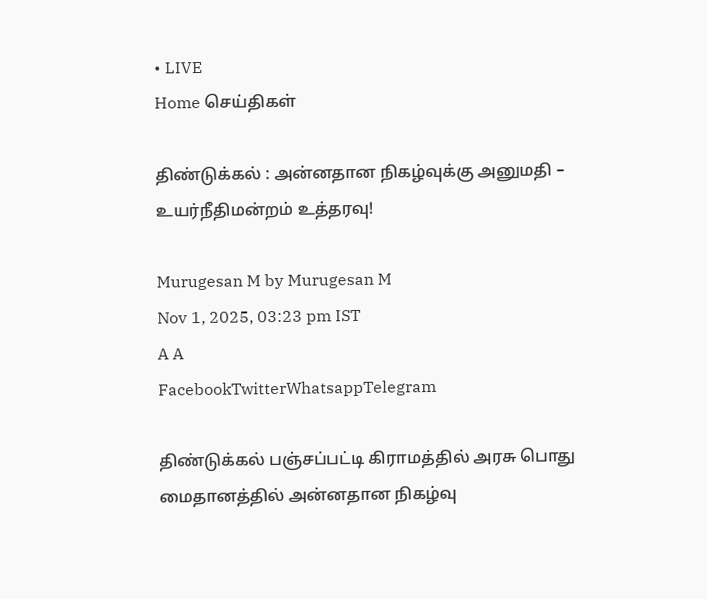• LIVE
Home செய்திகள்

திண்டுக்கல் : அன்னதான நிகழ்வுக்கு அனுமதி – உயர்நீதிமன்றம் உத்தரவு!

Murugesan M by Murugesan M
Nov 1, 2025, 03:23 pm IST
A A
FacebookTwitterWhatsappTelegram

திண்டுக்கல் பஞ்சப்பட்டி கிராமத்தில் அரசு பொது மைதானத்தில் அன்னதான நிகழ்வு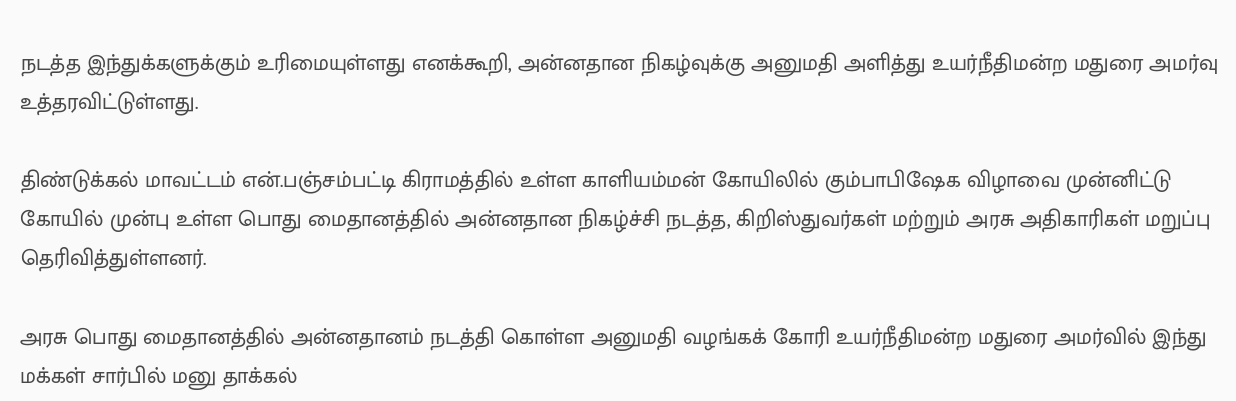நடத்த இந்துக்களுக்கும் உரிமையுள்ளது எனக்கூறி, அன்னதான நிகழ்வுக்கு அனுமதி அளித்து உயர்நீதிமன்ற மதுரை அமர்வு உத்தரவிட்டுள்ளது.

திண்டுக்கல் மாவட்டம் என்.பஞ்சம்பட்டி கிராமத்தில் உள்ள காளியம்மன் கோயிலில் கும்பாபிஷேக விழாவை முன்னிட்டு கோயில் முன்பு உள்ள பொது மைதானத்தில் அன்னதான நிகழ்ச்சி நடத்த, கிறிஸ்துவர்கள் மற்றும் அரசு அதிகாரிகள் மறுப்பு தெரிவித்துள்ளனர்.

அரசு பொது மைதானத்தில் அன்னதானம் நடத்தி கொள்ள அனுமதி வழங்கக் கோரி உயர்நீதிமன்ற மதுரை அமர்வில் இந்து மக்கள் சார்பில் மனு தாக்கல்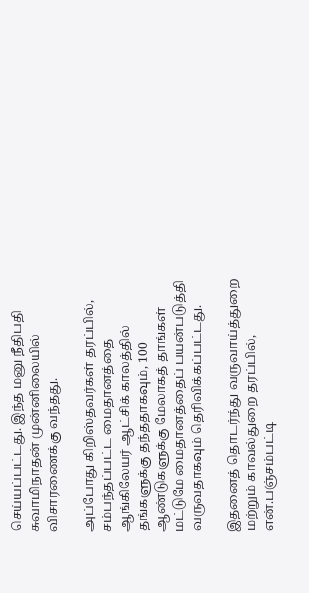செய்யப்பட்டது. இந்த மனு நீதிபதி சுவாமிநாதன் முன்னிலையில் விசாரணைக்கு வந்தது.

அப்போது கிறிஸ்தவர்கள் தரப்பில், சம்பந்தப்பட்ட மைதானத்தை ஆங்கிலேயர் ஆட்சிக் காலத்தில் தங்களுக்கு தந்ததாகவும், 100 ஆண்டுகளுக்கு மேலாகத் தாங்கள் மட்டுமே மைதானத்தைப் பயன்படுத்தி வருவதாகவும் தெரிவிக்கப்பட்டது.

இதனைத் தொடர்ந்து வருவாய்த்துறை மற்றும் காவல்துறை தரப்பில், என்.பஞ்சம்பட்டி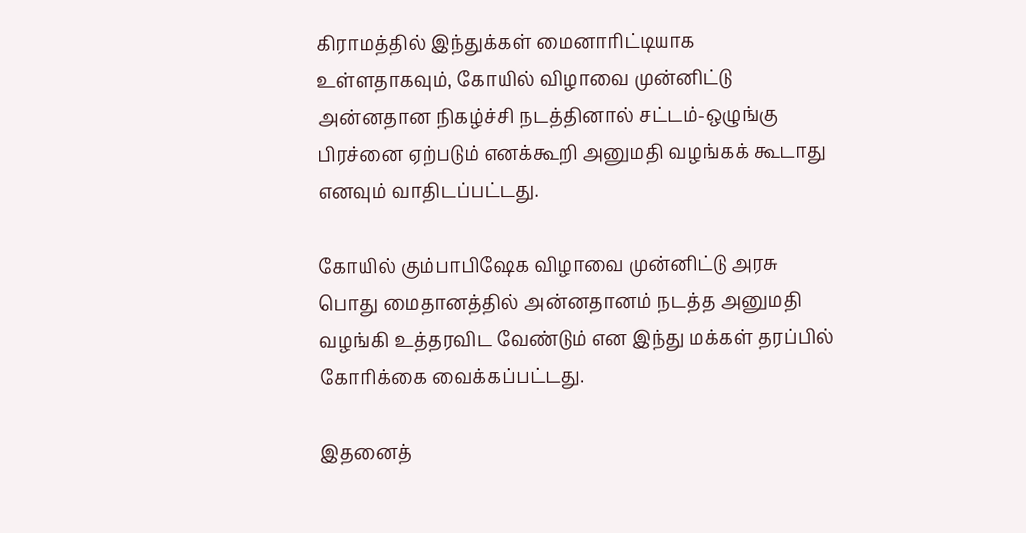கிராமத்தில் இந்துக்கள் மைனாரிட்டியாக உள்ளதாகவும், கோயில் விழாவை முன்னிட்டு அன்னதான நிகழ்ச்சி நடத்தினால் சட்டம்-ஒழுங்கு பிரச்னை ஏற்படும் எனக்கூறி அனுமதி வழங்கக் கூடாது எனவும் வாதிடப்பட்டது.

கோயில் கும்பாபிஷேக விழாவை முன்னிட்டு அரசு பொது மைதானத்தில் அன்னதானம் நடத்த அனுமதி வழங்கி உத்தரவிட வேண்டும் என இந்து மக்கள் தரப்பில் கோரிக்கை வைக்கப்பட்டது.

இதனைத்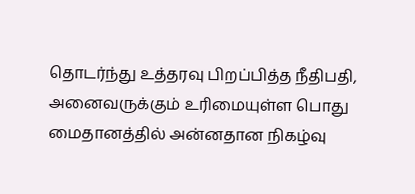தொடர்ந்து உத்தரவு பிறப்பித்த நீதிபதி, அனைவருக்கும் உரிமையுள்ள பொது மைதானத்தில் அன்னதான நிகழ்வு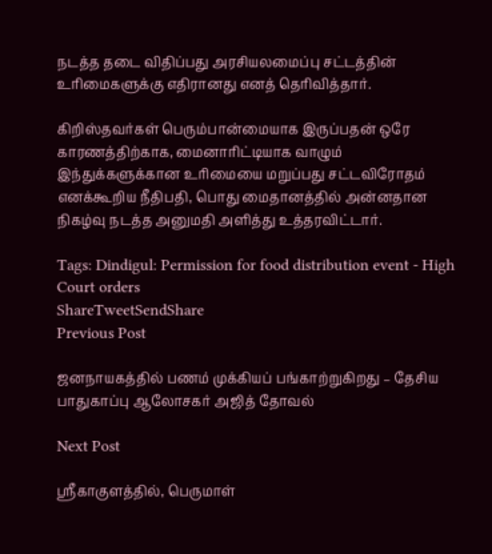நடத்த தடை விதிப்பது அரசியலமைப்பு சட்டத்தின் உரிமைகளுக்கு எதிரானது எனத் தெரிவித்தார்.

கிறிஸ்தவர்கள் பெரும்பான்மையாக இருப்பதன் ஒரே காரணத்திற்காக, மைனாரிட்டியாக வாழும் இந்துக்களுக்கான உரிமையை மறுப்பது சட்டவிரோதம் எனக்கூறிய நீதிபதி, பொது மைதானத்தில் அன்னதான நிகழ்வு நடத்த அனுமதி அளித்து உத்தரவிட்டார்.

Tags: Dindigul: Permission for food distribution event - High Court orders
ShareTweetSendShare
Previous Post

ஜனநாயகத்தில் பணம் முக்கியப் பங்காற்றுகிறது – தேசிய பாதுகாப்பு ஆலோசகர் அஜித் தோவல்

Next Post

ஸ்ரீகாகுளத்தில், பெருமாள்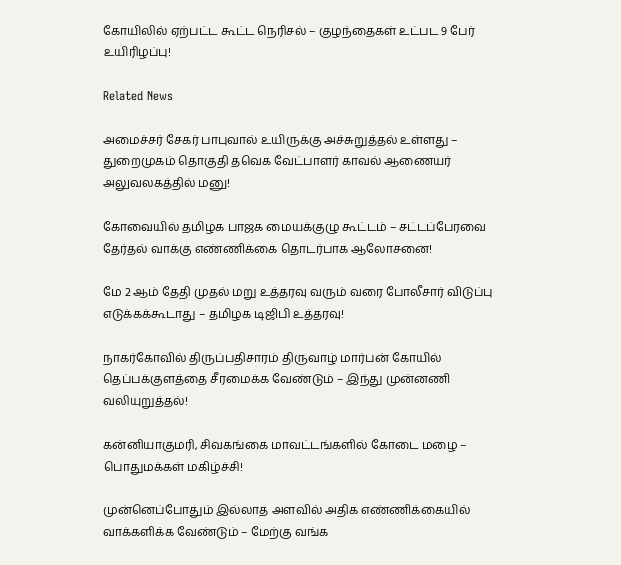கோயிலில் ஏற்பட்ட கூட்ட நெரிசல் – குழந்தைகள் உட்பட 9 பேர் உயிரிழப்பு!

Related News

அமைச்சர் சேகர் பாபுவால் உயிருக்கு அச்சுறுத்தல் உள்ளது – துறைமுகம் தொகுதி தவெக வேட்பாளர் காவல் ஆணையர் அலுவலகத்தில் மனு!

கோவையில் தமிழக பாஜக மையக்குழு கூட்டம் – சட்டப்பேரவை தேர்தல் வாக்கு எண்ணிக்கை தொடர்பாக ஆலோசனை!

மே 2 ஆம் தேதி முதல் மறு உத்தரவு வரும் வரை போலீசார் விடுப்பு எடுக்கக்கூடாது – தமிழக டிஜிபி உத்தரவு!

நாகர்கோவில் திருப்பதிசாரம் திருவாழ் மார்பன் கோயில் தெப்பக்குளத்தை சீரமைக்க வேண்டும் – இந்து முன்னணி வலியுறுத்தல்!

கன்னியாகுமரி, சிவகங்கை மாவட்டங்களில் கோடை மழை – பொதுமக்கள் மகிழ்ச்சி!

முன்னெப்போதும் இல்லாத அளவில் அதிக எண்ணிக்கையில் வாக்களிக்க வேண்டும் – மேற்கு வங்க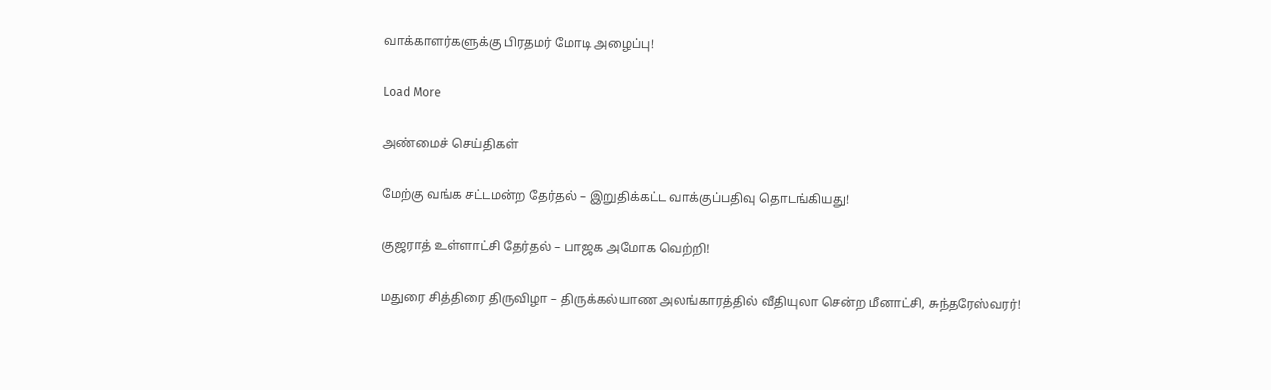வாக்காளர்களுக்கு பிரதமர் மோடி அழைப்பு!

Load More

அண்மைச் செய்திகள்

மேற்கு வங்க சட்டமன்ற தேர்தல் – இறுதிக்கட்ட வாக்குப்பதிவு தொடங்கியது!

குஜராத் உள்ளாட்சி தேர்தல் – பாஜக அமோக வெற்றி!

மதுரை சித்திரை திருவிழா – திருக்கல்யாண அலங்காரத்தில் வீதியுலா சென்ற மீனாட்சி, சுந்தரேஸ்வரர்!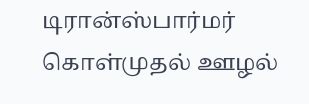டிரான்ஸ்பார்மர் கொள்முதல் ஊழல்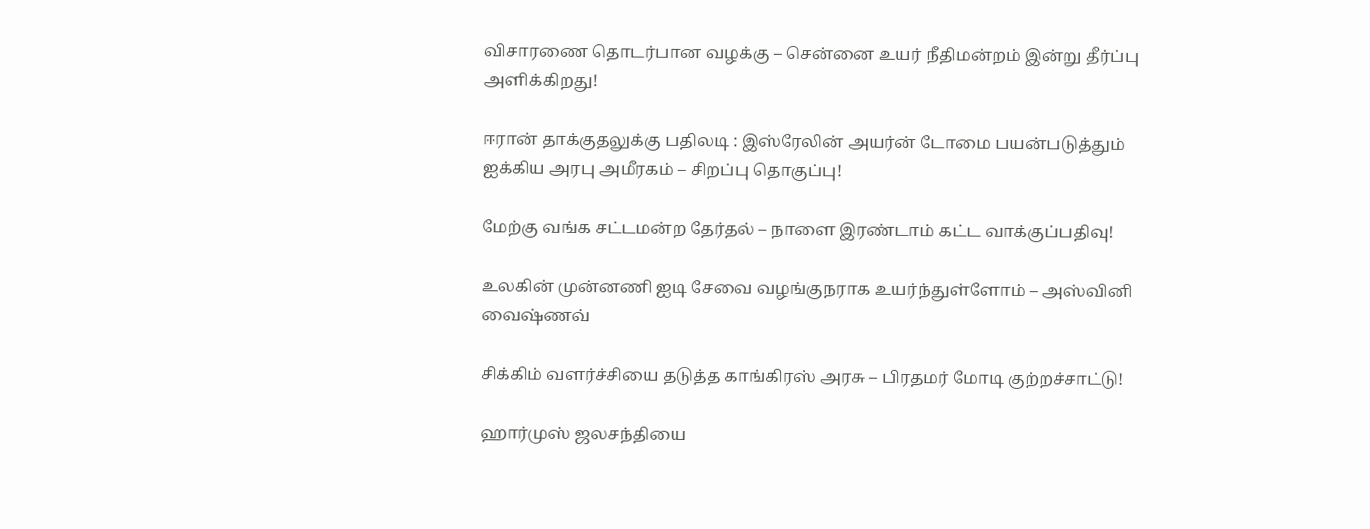விசாரணை தொடர்பான வழக்கு – சென்னை உயர் நீதிமன்றம் இன்று தீர்ப்பு அளிக்கிறது!

ஈரான் தாக்குதலுக்கு பதிலடி : இஸ்ரேலின் அயர்ன் டோமை பயன்படுத்தும் ஐக்கிய அரபு அமீரகம் – சிறப்பு தொகுப்பு!

மேற்கு வங்க சட்டமன்ற தேர்தல் – நாளை இரண்டாம் கட்ட வாக்குப்பதிவு!

உலகின் முன்னணி ஐடி சேவை வழங்குநராக உயர்ந்துள்ளோம் – அஸ்வினி வைஷ்ணவ்

சிக்கிம் வளர்ச்சியை தடுத்த காங்கிரஸ் அரசு – பிரதமர் மோடி குற்றச்சாட்டு!

ஹார்முஸ் ஜலசந்தியை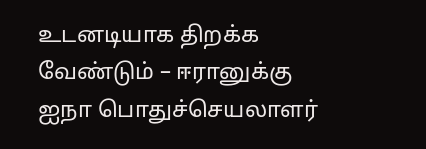உடனடியாக திறக்க வேண்டும் – ஈரானுக்கு ஐநா பொதுச்செயலாளர்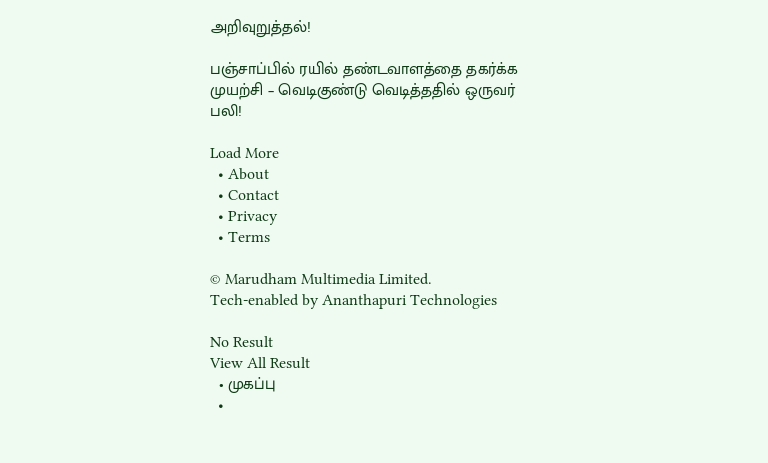அறிவுறுத்தல்!

பஞ்சாப்பில் ரயில் தண்டவாளத்தை தகர்க்க முயற்சி – வெடிகுண்டு வெடித்ததில் ஒருவர் பலி!

Load More
  • About
  • Contact
  • Privacy
  • Terms

© Marudham Multimedia Limited.
Tech-enabled by Ananthapuri Technologies

No Result
View All Result
  • முகப்பு
  •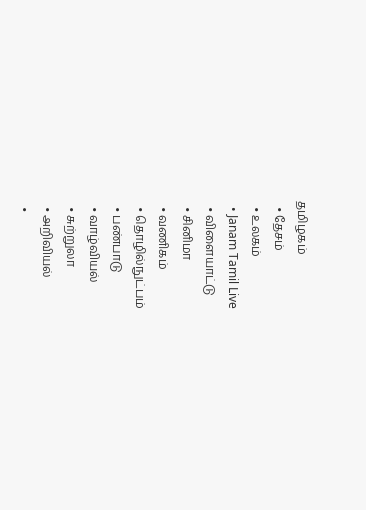தமிழகம்
  • தேசம்
  • உலகம்
  • Janam Tamil Live
  • விளையாட்டு
  • சினிமா
  • வணிகம்
  • தொழில்நுட்பம்
  • பண்பாடு
  • வாழ்வியல்
  • சுற்றுலா
  • அறிவியல்
  •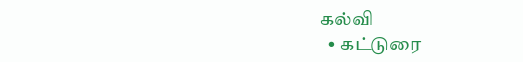கல்வி
  • கட்டுரை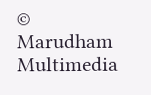© Marudham Multimedia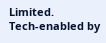Limited.
Tech-enabled by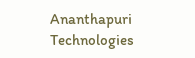Ananthapuri Technologies